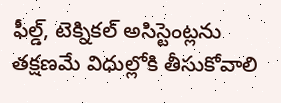ఫీల్డ్, టెక్నికల్ అసిస్టెంట్లను తక్షణమే విధుల్లోకి తీసుకోవాలి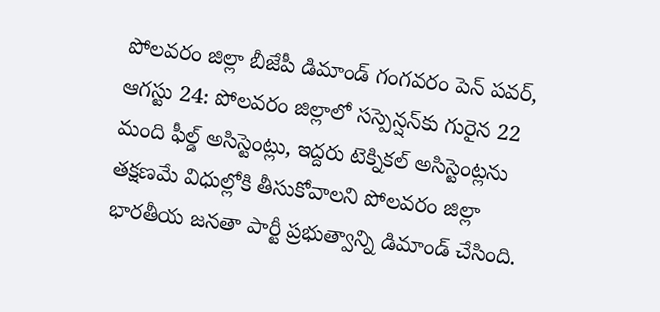పోలవరం జిల్లా బీజేపీ డిమాండ్ గంగవరం పెన్ పవర్, ఆగస్టు 24: పోలవరం జిల్లాలో సస్పెన్షన్‌కు గురైన 22 మంది ఫీల్డ్ అసిస్టెంట్లు, ఇద్దరు టెక్నికల్ అసిస్టెంట్లను తక్షణమే విధుల్లోకి తీసుకోవాలని పోలవరం జిల్లా భారతీయ జనతా పార్టీ ప్రభుత్వాన్ని డిమాండ్ చేసింది.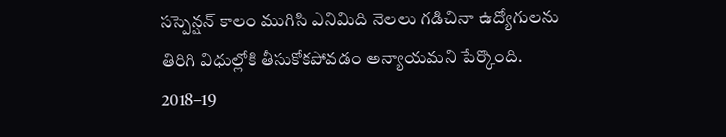సస్పెన్షన్ కాలం ముగిసి ఎనిమిది నెలలు గడిచినా ఉద్యోగులను తిరిగి విధుల్లోకి తీసుకోకపోవడం అన్యాయమని పేర్కొంది. 2018–19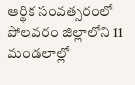ఆర్థిక సంవత్సరంలో పోలవరం జిల్లాలోని 11 మండలాల్లో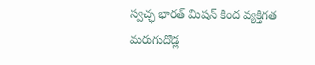స్వచ్ఛ భారత్ మిషన్ కింద వ్యక్తిగత మరుగుదొడ్ల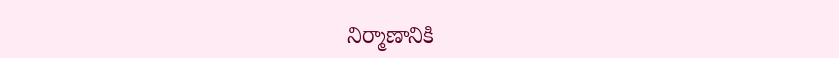నిర్మాణానికి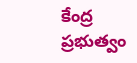కేంద్ర ప్రభుత్వం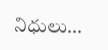నిధులు...